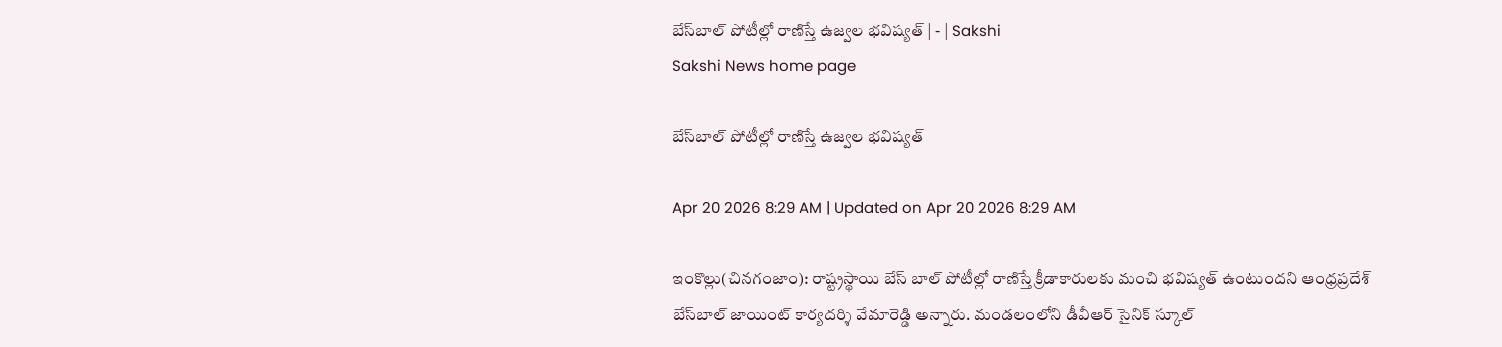బేస్‌బాల్‌ పోటీల్లో రాణిస్తే ఉజ్వల భవిష్యత్‌ | - | Sakshi
Sakshi News home page

బేస్‌బాల్‌ పోటీల్లో రాణిస్తే ఉజ్వల భవిష్యత్‌

Apr 20 2026 8:29 AM | Updated on Apr 20 2026 8:29 AM

ఇంకొల్లు(చినగంజాం): రాష్ట్రస్థాయి బేస్‌ బాల్‌ పోటీల్లో రాణిస్తే క్రీడాకారులకు మంచి భవిష్యత్‌ ఉంటుందని ఆంధ్రప్రదేశ్‌ బేస్‌బాల్‌ జాయింట్‌ కార్యదర్శి వేమారెడ్డి అన్నారు. మండలంలోని డీవీఆర్‌ సైనిక్‌ స్కూల్‌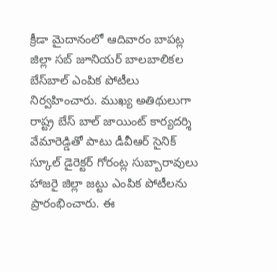క్రీడా మైదానంలో ఆదివారం బాపట్ల జిల్లా సబ్‌ జూనియర్‌ బాలబాలికల బేస్‌బాల్‌ ఎంపిక పోటీలు నిర్వహించారు. ముఖ్య అతిథులుగా రాష్ట్ర బేస్‌ బాల్‌ జాయింట్‌ కార్యదర్శి వేమారెడ్డితో పాటు డీవీఆర్‌ సైనిక్‌ స్కూల్‌ డైరెక్టర్‌ గోరంట్ల సుబ్బారావులు హాజరై జిల్లా జట్టు ఎంపిక పోటీలను ప్రారంభించారు. ఈ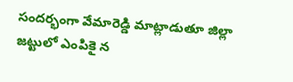సందర్భంగా వేమారెడ్డి మాట్లాడుతూ జిల్లా జట్టులో ఎంపికై న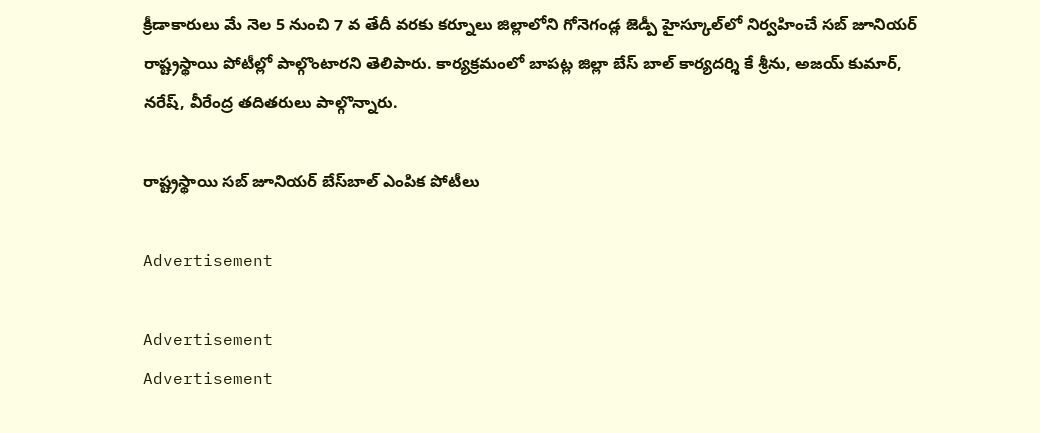క్రీడాకారులు మే నెల 5 నుంచి 7 వ తేదీ వరకు కర్నూలు జిల్లాలోని గోనెగండ్ల జెడ్పీ హైస్కూల్‌లో నిర్వహించే సబ్‌ జూనియర్‌ రాష్ట్రస్థాయి పోటీల్లో పాల్గొంటారని తెలిపారు. కార్యక్రమంలో బాపట్ల జిల్లా బేస్‌ బాల్‌ కార్యదర్శి కే శ్రీను, అజయ్‌ కుమార్‌, నరేష్‌, వీరేంద్ర తదితరులు పాల్గొన్నారు.

రాష్ట్రస్థాయి సబ్‌ జూనియర్‌ బేస్‌బాల్‌ ఎంపిక పోటీలు

Advertisement

Advertisement
Advertisement